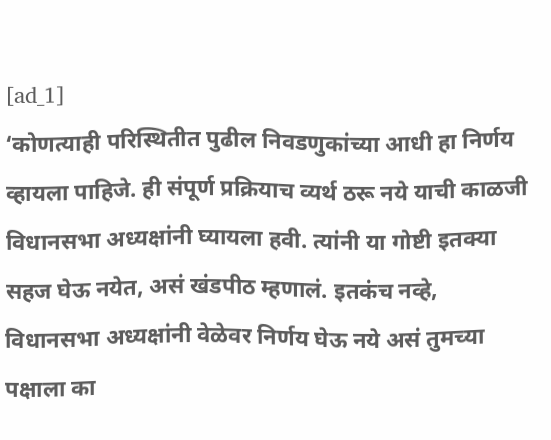[ad_1]
‘कोणत्याही परिस्थितीत पुढील निवडणुकांच्या आधी हा निर्णय व्हायला पाहिजे. ही संपूर्ण प्रक्रियाच व्यर्थ ठरू नये याची काळजी विधानसभा अध्यक्षांनी घ्यायला हवी. त्यांनी या गोष्टी इतक्या सहज घेऊ नयेत, असं खंडपीठ म्हणालं. इतकंच नव्हे, विधानसभा अध्यक्षांनी वेळेवर निर्णय घेऊ नये असं तुमच्या पक्षाला का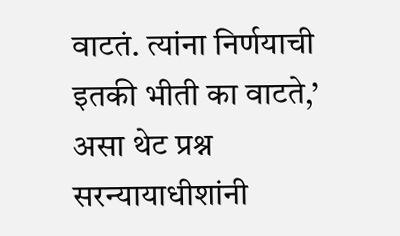वाटतं. त्यांना निर्णयाची इतकी भीती का वाटते,’ असा थेट प्रश्न सरन्यायाधीशांनी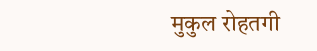मुकुल रोहतगी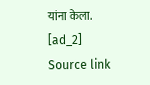यांना केला.
[ad_2]
Source link